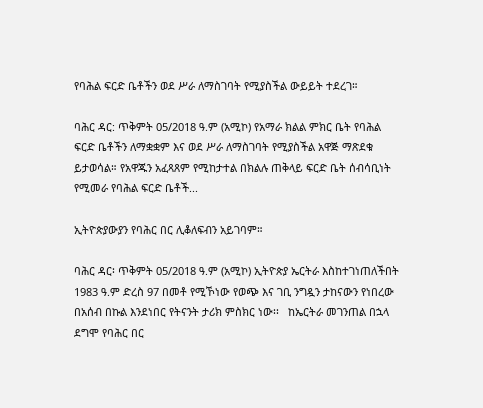የባሕል ፍርድ ቤቶችን ወደ ሥራ ለማስገባት የሚያስችል ውይይት ተደረገ።

ባሕር ዳር: ጥቅምት 05/2018 ዓ.ም (አሚኮ) የአማራ ክልል ምክር ቤት የባሕል ፍርድ ቤቶችን ለማቋቋም እና ወደ ሥራ ለማስገባት የሚያስችል አዋጅ ማጽደቁ ይታወሳል። የአዋጁን አፈጻጸም የሚከታተል በክልሉ ጠቅላይ ፍርድ ቤት ሰብሳቢነት የሚመራ የባሕል ፍርድ ቤቶች...

ኢትዮጵያውያን የባሕር በር ሊቆለፍብን አይገባም።

ባሕር ዳር፡ ጥቅምት 05/2018 ዓ.ም (አሚኮ) ኢትዮጵያ ኤርትራ እስከተገነጠለችበት 1983 ዓ.ም ድረስ 97 በመቶ የሚኾነው የወጭ እና ገቢ ንግዷን ታከናውን የነበረው በአሰብ በኩል እንደነበር የትናንት ታሪክ ምስክር ነው፡፡   ከኤርትራ መገንጠል በኋላ ደግሞ የባሕር በር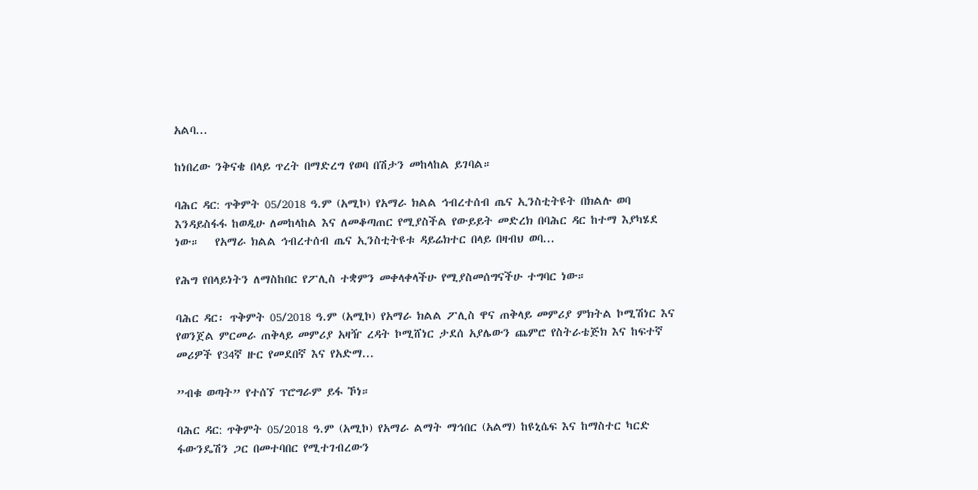አልባ...

ከነበረው ንቅናቄ በላይ ጥረት በማድረግ የወባ በሽታን መከላከል ይገባል።

ባሕር ዳር: ጥቅምት 05/2018 ዓ.ም (አሚኮ) የአማራ ክልል ኅብረተሰብ ጤና ኢንስቲትዩት በክልሉ ወባ እንዳይስፋፋ ከወዲሁ ለመከላከል እና ለመቆጣጠር የሚያስችል የውይይት መድረክ በባሕር ዳር ከተማ እያካሄደ ነው።   የአማራ ክልል ኅብረተሰብ ጤና ኢንስቲትዩቱ ዳይሬክተር በላይ በዛብህ ወባ...

የሕግ የበላይነትን ለማስከበር የፖሊስ ተቋምን መቀላቀላችሁ የሚያስመሰግናችሁ ተግባር ነው።

ባሕር ዳር፡ ጥቅምት 05/2018 ዓ.ም (አሚኮ) የአማራ ክልል ፖሊስ ዋና ጠቅላይ መምሪያ ምክትል ኮሚሽነር እና የወንጀል ምርመራ ጠቅላይ መምሪያ አዛዥ ረዳት ኮሚሸነር ታደሰ አያሌውን ጨምሮ የስትራቴጅክ እና ከፍተኛ መሪዎች የ34ኛ ዙር የመደበኛ እና የአድማ...

”ብቁ ወጣት” የተሰኘ ፕሮግራም ይፋ ኾነ።

ባሕር ዳር: ጥቅምት 05/2018 ዓ.ም (አሚኮ) የአማራ ልማት ማኅበር (አልማ) ከዩኒሴፍ እና ከማስተር ካርድ ፋውንዴሽን ጋር በመተባበር የሚተገብረውን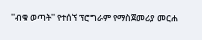''ብቁ ወጣት'' የተሰኘ ፕሮግራም የማስጀመሪያ መርሐ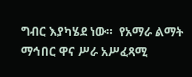ግብር እያካሄደ ነው።  የአማራ ልማት ማኅበር ዋና ሥራ አሥፈጻሚ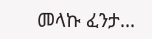መላኩ ፈንታ...